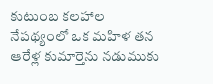కుటుంబ కలహాల నేపథ్యంలో ఒక మహిళ తన ఆరేళ్ల కుమార్తెను నడుముకు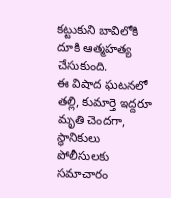కట్టుకుని బావిలోకి దూకి ఆత్మహత్య చేసుకుంది.
ఈ విషాద ఘటనలో తల్లి, కుమార్తె ఇద్దరూ మృతి చెందగా, స్థానికులు పోలీసులకు సమాచారం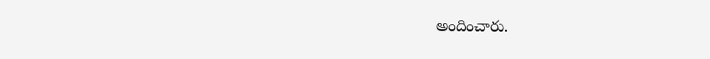అందించారు.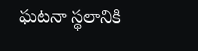ఘటనా స్థలానికి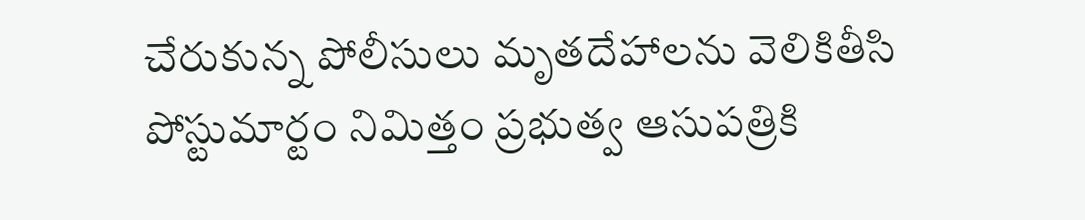చేరుకున్న పోలీసులు మృతదేహాలను వెలికితీసి పోస్టుమార్టం నిమిత్తం ప్రభుత్వ ఆసుపత్రికి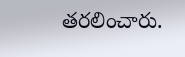తరలించారు.